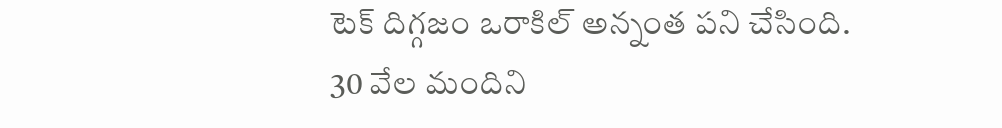టెక్ దిగ్గజం ఒరాకిల్ అన్నంత పని చేసింది. 30 వేల మందిని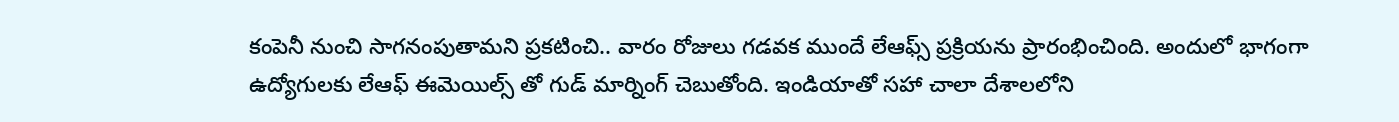కంపెనీ నుంచి సాగనంపుతామని ప్రకటించి.. వారం రోజులు గడవక ముందే లేఆఫ్స్ ప్రక్రియను ప్రారంభించింది. అందులో భాగంగా ఉద్యోగులకు లేఆఫ్ ఈమెయిల్స్ తో గుడ్ మార్నింగ్ చెబుతోంది. ఇండియాతో సహా చాలా దేశాలలోని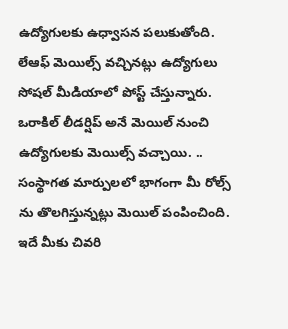ఉద్యోగులకు ఉధ్వాసన పలుకుతోంది. లేఆఫ్ మెయిల్స్ వచ్చినట్లు ఉద్యోగులు సోషల్ మీడియాలో పోస్ట్ చేస్తున్నారు.
ఒరాకిల్ లీడర్షిప్ అనే మెయిల్ నుంచి ఉద్యోగులకు మెయిల్స్ వచ్చాయి. .. సంస్థాగత మార్పులలో భాగంగా మీ రోల్స్ ను తొలగిస్తున్నట్లు మెయిల్ పంపించింది. ఇదే మీకు చివరి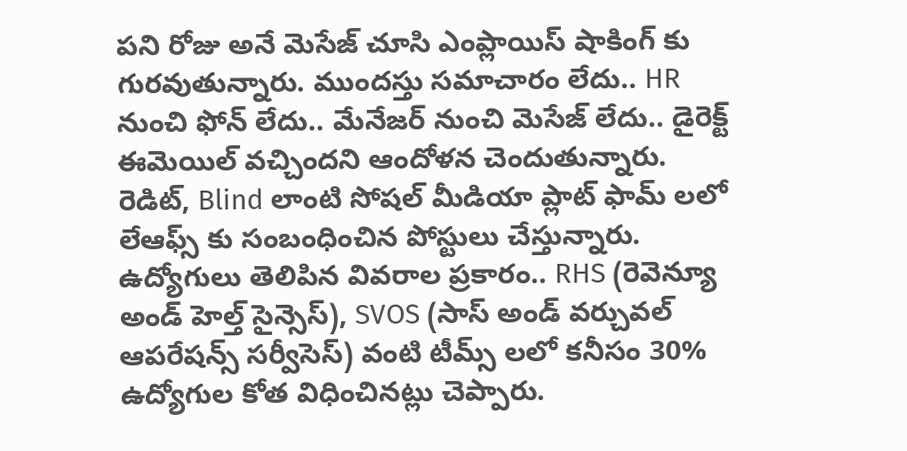పని రోజు అనే మెసేజ్ చూసి ఎంప్లాయిస్ షాకింగ్ కు గురవుతున్నారు. ముందస్తు సమాచారం లేదు.. HR నుంచి ఫోన్ లేదు.. మేనేజర్ నుంచి మెసేజ్ లేదు.. డైరెక్ట్ ఈమెయిల్ వచ్చిందని ఆందోళన చెందుతున్నారు. రెడిట్, Blind లాంటి సోషల్ మీడియా ప్లాట్ ఫామ్ లలో లేఆఫ్స్ కు సంబంధించిన పోస్టులు చేస్తున్నారు.
ఉద్యోగులు తెలిపిన వివరాల ప్రకారం.. RHS (రెవెన్యూ అండ్ హెల్త్ సైన్సెస్), SVOS (సాస్ అండ్ వర్చువల్ ఆపరేషన్స్ సర్వీసెస్) వంటి టీమ్స్ లలో కనీసం 30% ఉద్యోగుల కోత విధించినట్లు చెప్పారు.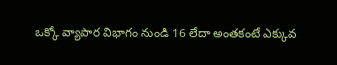ఒక్కో వ్యాపార విభాగం నుండి 16 లేదా అంతకంటే ఎక్కువ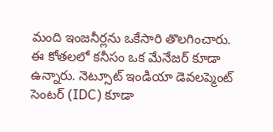మంది ఇంజనీర్లను ఒకేసారి తొలగించారు. ఈ కోతలలో కనీసం ఒక మేనేజర్ కూడా ఉన్నారు. నెట్సూట్ ఇండియా డెవలప్మెంట్ సెంటర్ (IDC) కూడా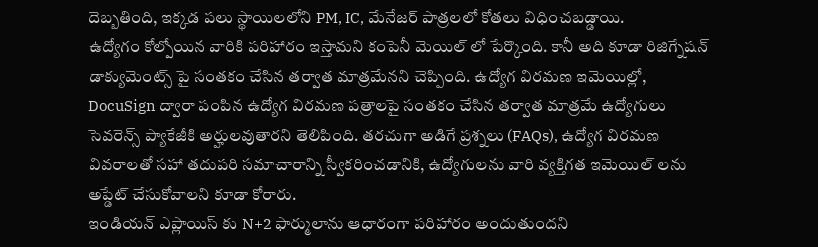దెబ్బతింది, ఇక్కడ పలు స్థాయిలలోని PM, IC, మేనేజర్ పాత్రలలో కోతలు విధించబడ్డాయి.
ఉద్యోగం కోల్పోయిన వారికి పరిహారం ఇస్తామని కంపెనీ మెయిల్ లో పేర్కొంది. కానీ అది కూడా రిజిగ్నేషన్ డాక్యుమెంట్స్ పై సంతకం చేసిన తర్వాత మాత్రమేనని చెప్పింది. ఉద్యోగ విరమణ ఇమెయిల్లో, DocuSign ద్వారా పంపిన ఉద్యోగ విరమణ పత్రాలపై సంతకం చేసిన తర్వాత మాత్రమే ఉద్యోగులు సెవరెన్స్ ప్యాకేజీకి అర్హులవుతారని తెలిపింది. తరచుగా అడిగే ప్రశ్నలు (FAQs), ఉద్యోగ విరమణ వివరాలతో సహా తదుపరి సమాచారాన్ని స్వీకరించడానికి, ఉద్యోగులను వారి వ్యక్తిగత ఇమెయిల్ లను అప్డేట్ చేసుకోవాలని కూడా కోరారు.
ఇండియన్ ఎప్లాయిస్ కు N+2 ఫార్ములాను ఆధారంగా పరిహారం అందుతుందని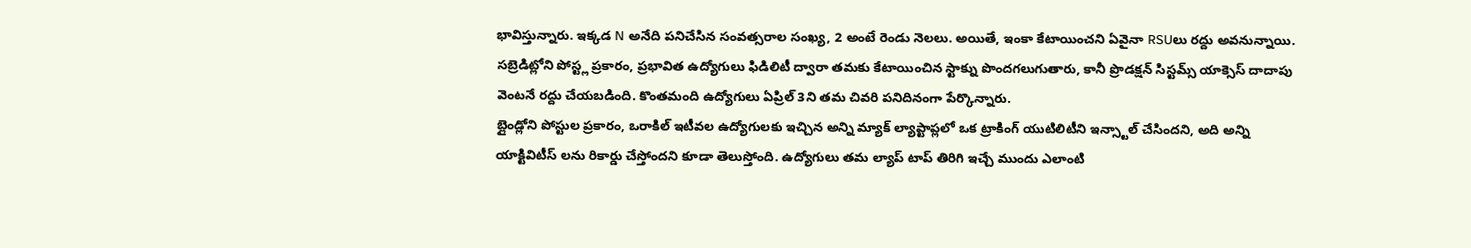భావిస్తున్నారు. ఇక్కడ N అనేది పనిచేసిన సంవత్సరాల సంఖ్య, 2 అంటే రెండు నెలలు. అయితే, ఇంకా కేటాయించని ఏవైనా RSUలు రద్దు అవనున్నాయి.
సబ్రెడిట్లోని పోస్ట్ల ప్రకారం, ప్రభావిత ఉద్యోగులు ఫిడిలిటీ ద్వారా తమకు కేటాయించిన స్టాక్ను పొందగలుగుతారు, కానీ ప్రొడక్షన్ సిస్టమ్స్ యాక్సెస్ దాదాపు వెంటనే రద్దు చేయబడింది. కొంతమంది ఉద్యోగులు ఏప్రిల్ 3ని తమ చివరి పనిదినంగా పేర్కొన్నారు.
బ్లైండ్లోని పోస్టుల ప్రకారం, ఒరాకిల్ ఇటీవల ఉద్యోగులకు ఇచ్చిన అన్ని మ్యాక్ ల్యాప్టాప్లలో ఒక ట్రాకింగ్ యుటిలిటీని ఇన్స్టాల్ చేసిందని, అది అన్ని యాక్టివిటీస్ లను రికార్డు చేస్తోందని కూడా తెలుస్తోంది. ఉద్యోగులు తమ ల్యాప్ టాప్ తిరిగి ఇచ్చే ముందు ఎలాంటి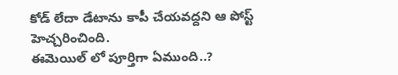కోడ్ లేదా డేటాను కాపీ చేయవద్దని ఆ పోస్ట్ హెచ్చరించింది.
ఈమెయిల్ లో పూర్తిగా ఏముంది..?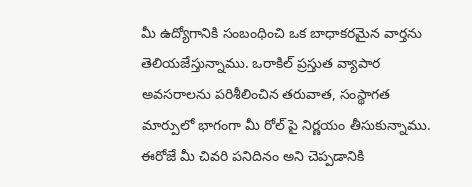మీ ఉద్యోగానికి సంబంధించి ఒక బాధాకరమైన వార్తను తెలియజేస్తున్నాము. ఒరాకిల్ ప్రస్తుత వ్యాపార అవసరాలను పరిశీలించిన తరువాత, సంస్థాగత మార్పులో భాగంగా మీ రోల్ పై నిర్ణయం తీసుకున్నాము. ఈరోజే మీ చివరి పనిదినం అని చెప్పడానికి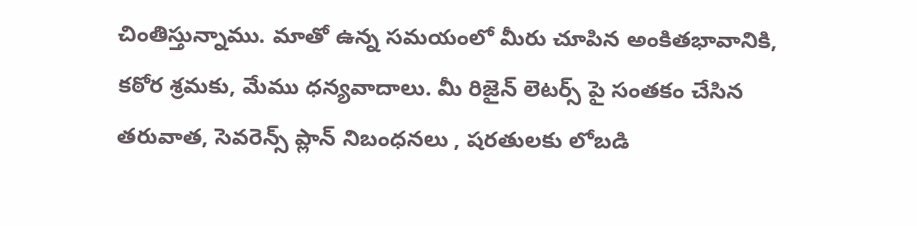చింతిస్తున్నాము. మాతో ఉన్న సమయంలో మీరు చూపిన అంకితభావానికి, కఠోర శ్రమకు, మేము ధన్యవాదాలు. మీ రిజైన్ లెటర్స్ పై సంతకం చేసిన తరువాత, సెవరెన్స్ ప్లాన్ నిబంధనలు , షరతులకు లోబడి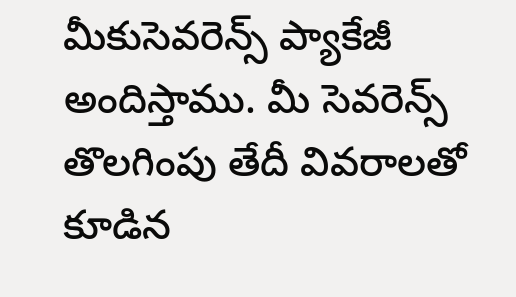మీకుసెవరెన్స్ ప్యాకేజీ అందిస్తాము. మీ సెవరెన్స్ తొలగింపు తేదీ వివరాలతో కూడిన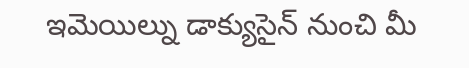ఇమెయిల్ను డాక్యుసైన్ నుంచి మీ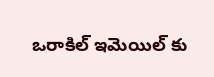ఒరాకిల్ ఇమెయిల్ కు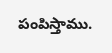పంపిస్తాము.